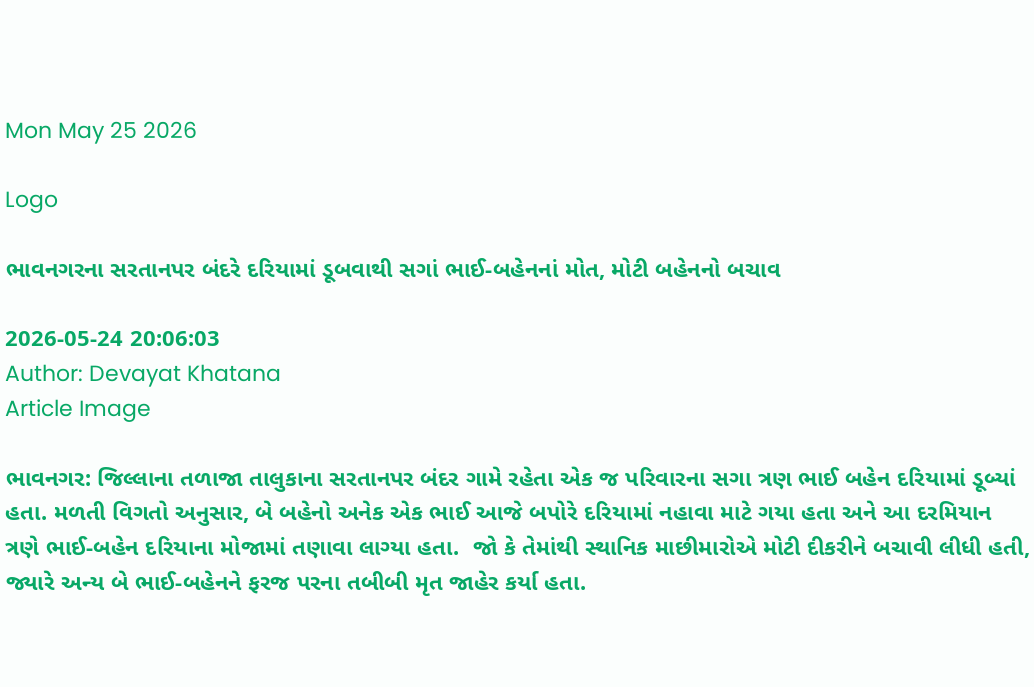Mon May 25 2026

Logo

ભાવનગરના સરતાનપર બંદરે દરિયામાં ડૂબવાથી સગાં ભાઈ-બહેનનાં મોત, મોટી બહેનનો બચાવ

2026-05-24 20:06:03
Author: Devayat Khatana
Article Image

ભાવનગર: જિલ્લાના તળાજા તાલુકાના સરતાનપર બંદર ગામે રહેતા એક જ પરિવારના સગા ત્રણ ભાઈ બહેન દરિયામાં ડૂબ્યાં હતા. મળતી વિગતો અનુસાર, બે બહેનો અનેક એક ભાઈ આજે બપોરે દરિયામાં નહાવા માટે ગયા હતા અને આ દરમિયાન ત્રણે ભાઈ-બહેન દરિયાના મોજામાં તણાવા લાગ્યા હતા.  જો કે તેમાંથી સ્થાનિક માછીમારોએ મોટી દીકરીને બચાવી લીધી હતી, જ્યારે અન્ય બે ભાઈ-બહેનને ફરજ પરના તબીબી મૃત જાહેર કર્યા હતા.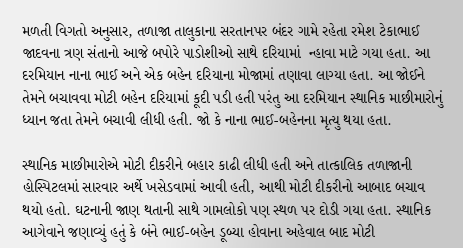મળતી વિગતો અનુસાર, તળાજા તાલુકાના સરતાનપર બંદર ગામે રહેતા રમેશ ટેકાભાઈ જાદવના ત્રણ સંતાનો આજે બપોરે પાડોશીઓ સાથે દરિયામાં  ન્હાવા માટે ગયા હતા. આ દરમિયાન નાના ભાઈ અને એક બહેન દરિયાના મોજામાં તણાવા લાગ્યા હતા. આ જોઈને  તેમને બચાવવા મોટી બહેન દરિયામાં કૂદી પડી હતી પરંતુ આ દરમિયાન સ્થાનિક માછીમારોનું ધ્યાન જતા તેમને બચાવી લીધી હતી. જો કે નાના ભાઈ-બહેનના મૃત્યુ થયા હતા.

સ્થાનિક માછીમારોએ મોટી દીકરીને બહાર કાઢી લીધી હતી અને તાત્કાલિક તળાજાની હોસ્પિટલમાં સારવાર અર્થે ખસેડવામાં આવી હતી, આથી મોટી દીકરીનો આબાદ બચાવ થયો હતો. ઘટનાની જાણ થતાની સાથે ગામલોકો પણ સ્થળ પર દોડી ગયા હતા. સ્થાનિક આગેવાને જણાવ્યું હતું કે બંને ભાઈ-બહેન ડૂબ્યા હોવાના અહેવાલ બાદ મોટી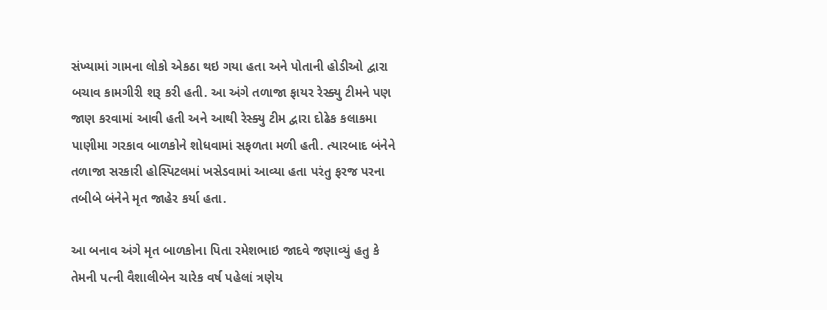સંખ્યામાં ગામના લોકો એકઠા થઇ ગયા હતા અને પોતાની હોડીઓ દ્વારા બચાવ કામગીરી શરૂ કરી હતી. આ અંગે તળાજા ફાયર રેસ્ક્યુ ટીમને પણ જાણ કરવામાં આવી હતી અને આથી રેસ્ક્યુ ટીમ દ્વારા દોઢેક કલાકમા પાણીમા ગરકાવ બાળકોને શોધવામાં સફળતા મળી હતી. ત્યારબાદ બંનેને તળાજા સરકારી હોસ્પિટલમાં ખસેડવામાં આવ્યા હતા પરંતુ ફરજ પરના તબીબે બંનેને મૃત જાહેર કર્યા હતા.

આ બનાવ અંગે મૃત બાળકોના પિતા રમેશભાઇ જાદવે જણાવ્યું હતુ કે તેમની પત્ની વૈશાલીબેન ચારેક વર્ષ પહેલાં ત્રણેય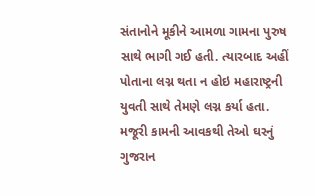સંતાનોને મૂકીને આમળા ગામના પુરુષ સાથે ભાગી ગઈ હતી. ત્યારબાદ અહીં પોતાના લગ્ન થતા ન હોઇ મહારાષ્ટ્રની યુવતી સાથે તેમણે લગ્ન કર્યા હતા. મજૂરી કામની આવકથી તેઓ ઘરનું ગુજરાન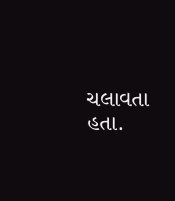ચલાવતા હતા.